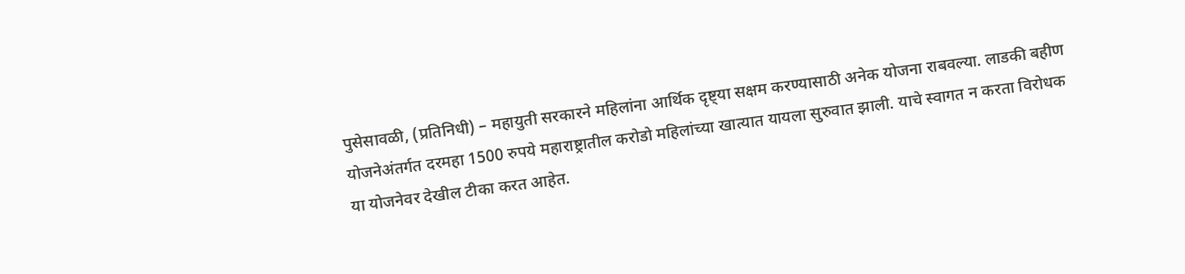पुसेसावळी, (प्रतिनिधी) – महायुती सरकारने महिलांना आर्थिक दृष्ट्या सक्षम करण्यासाठी अनेक योजना राबवल्या. लाडकी बहीण योजनेअंतर्गत दरमहा 1500 रुपये महाराष्ट्रातील करोडो महिलांच्या खात्यात यायला सुरुवात झाली. याचे स्वागत न करता विरोधक या योजनेवर देखील टीका करत आहेत.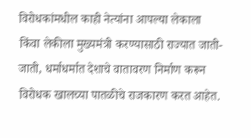विरोधकांमधील काही नेत्यांना आपल्या लेकाला किंवा लेकीला मुख्यमंत्री करण्यासाठी राज्यात जाती-जाती, धर्माधर्मात देशाचे वातावरण निर्माण करून विरोधक खालच्या पातळीचे राजकारण करत आहेत.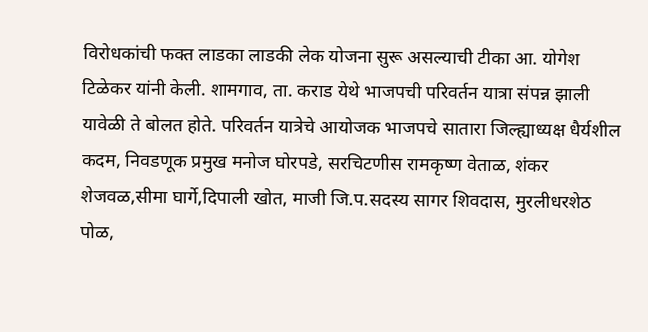विरोधकांची फक्त लाडका लाडकी लेक योजना सुरू असल्याची टीका आ. योगेश टिळेकर यांनी केली. शामगाव, ता. कराड येथे भाजपची परिवर्तन यात्रा संपन्न झाली यावेळी ते बोलत होते. परिवर्तन यात्रेचे आयोजक भाजपचे सातारा जिल्ह्याध्यक्ष धैर्यशील कदम, निवडणूक प्रमुख मनोज घोरपडे, सरचिटणीस रामकृष्ण वेताळ, शंकर शेजवळ,सीमा घार्गे,दिपाली खोत, माजी जि.प.सदस्य सागर शिवदास, मुरलीधरशेठ पोळ,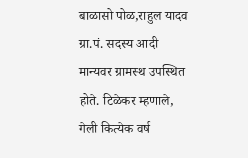बाळासो पोळ,राहुल यादव ग्रा.पं. सदस्य आदी मान्यवर ग्रामस्थ उपस्थित होते. टिळेकर म्हणाले, गेली कित्येक वर्ष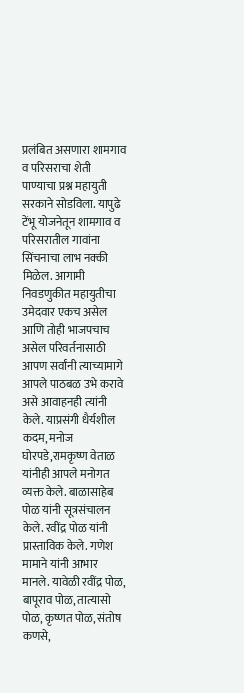प्रलंबित असणारा शामगाव व परिसराचा शेती पाण्याचा प्रश्न महायुती सरकाने सोडविला. यापुढे टेंभू योजनेतून शामगाव व परिसरातील गावांना सिंचनाचा लाभ नक्की मिळेल. आगामी निवडणुकीत महायुतीचा उमेदवार एकच असेल आणि तोही भाजपचाच असेल परिवर्तनासाठी आपण सर्वांनी त्याच्यामागे आपले पाठबळ उभे करावे असे आवाहनही त्यांनी केले. याप्रसंगी धैर्यशील कदम, मनोज घोरपडे,रामकृष्ण वेताळ यांनीही आपले मनोगत व्यक्त केले. बाळासाहेब पोळ यांनी सूत्रसंचालन केले. रवींद्र पोळ यांनी प्रास्ताविक केले. गणेश मामाने यांनी आभार मानले. यावेळी रवींद्र पोळ, बापूराव पोळ, तात्यासो पोळ, कृष्णत पोळ, संतोष कणसे,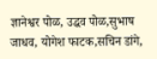ज्ञानेश्वर पोळ, उद्धव पोळ,सुभाष जाधव, योगेश फाटक,सचिन डांगे,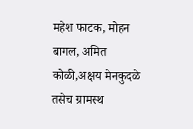महेश फाटक, मोहन बागल, अमित कोळी,अक्षय मेनकुदळे तसेच ग्रामस्थ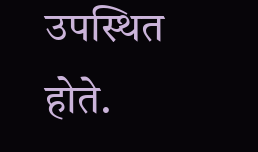उपस्थित होते.